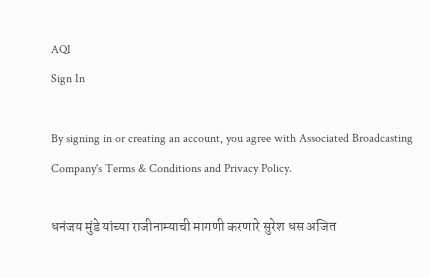AQI
Sign In

By signing in or creating an account, you agree with Associated Broadcasting Company's Terms & Conditions and Privacy Policy.

धनंजय मुंडे यांच्या राजीनाम्याची मागणी करणारे सुरेश धस अजित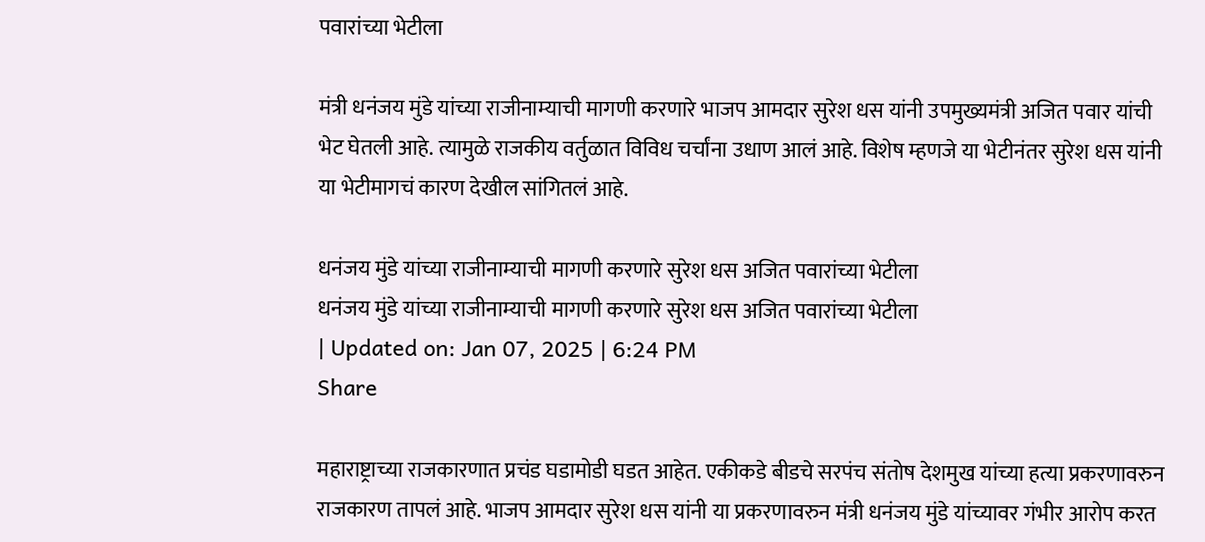पवारांच्या भेटीला

मंत्री धनंजय मुंडे यांच्या राजीनाम्याची मागणी करणारे भाजप आमदार सुरेश धस यांनी उपमुख्यमंत्री अजित पवार यांची भेट घेतली आहे. त्यामुळे राजकीय वर्तुळात विविध चर्चांना उधाण आलं आहे. विशेष म्हणजे या भेटीनंतर सुरेश धस यांनी या भेटीमागचं कारण देखील सांगितलं आहे.

धनंजय मुंडे यांच्या राजीनाम्याची मागणी करणारे सुरेश धस अजित पवारांच्या भेटीला
धनंजय मुंडे यांच्या राजीनाम्याची मागणी करणारे सुरेश धस अजित पवारांच्या भेटीला
| Updated on: Jan 07, 2025 | 6:24 PM
Share

महाराष्ट्राच्या राजकारणात प्रचंड घडामोडी घडत आहेत. एकीकडे बीडचे सरपंच संतोष देशमुख यांच्या हत्या प्रकरणावरुन राजकारण तापलं आहे. भाजप आमदार सुरेश धस यांनी या प्रकरणावरुन मंत्री धनंजय मुंडे यांच्यावर गंभीर आरोप करत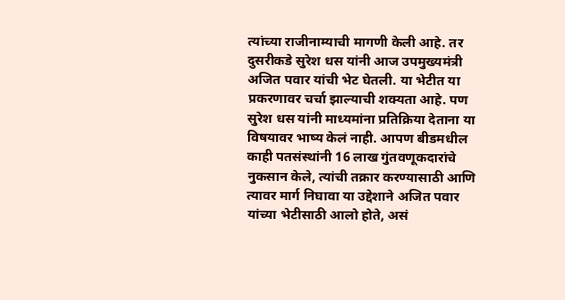त्यांच्या राजीनाम्याची मागणी केली आहे. तर दुसरीकडे सुरेश धस यांनी आज उपमुख्यमंत्री अजित पवार यांची भेट घेतली. या भेटीत या प्रकरणावर चर्चा झाल्याची शक्यता आहे. पण सुरेश धस यांनी माध्यमांना प्रतिक्रिया देताना या विषयावर भाष्य केलं नाही. आपण बीडमधील काही पतसंस्थांनी 16 लाख गुंतवणूकदारांचे नुकसान केले, त्यांची तक्रार करण्यासाठी आणि त्यावर मार्ग निघावा या उद्देशाने अजित पवार यांच्या भेटीसाठी आलो होते, असं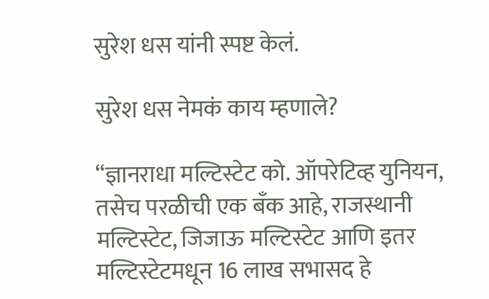सुरेश धस यांनी स्पष्ट केलं.

सुरेश धस नेमकं काय म्हणाले?

“ज्ञानराधा मल्टिस्टेट को. ऑपरेटिव्ह युनियन, तसेच परळीची एक बँक आहे, राजस्थानी मल्टिस्टेट, जिजाऊ मल्टिस्टेट आणि इतर मल्टिस्टेटमधून 16 लाख सभासद हे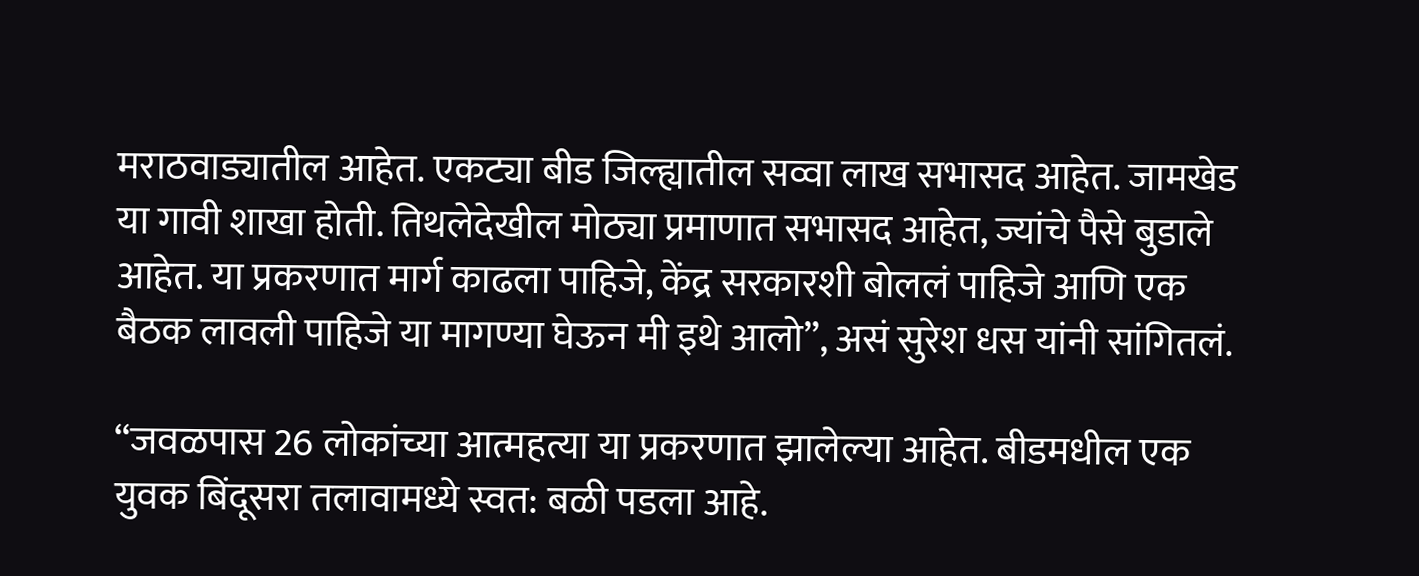मराठवाड्यातील आहेत. एकट्या बीड जिल्ह्यातील सव्वा लाख सभासद आहेत. जामखेड या गावी शाखा होती. तिथलेदेखील मोठ्या प्रमाणात सभासद आहेत, ज्यांचे पैसे बुडाले आहेत. या प्रकरणात मार्ग काढला पाहिजे, केंद्र सरकारशी बोललं पाहिजे आणि एक बैठक लावली पाहिजे या मागण्या घेऊन मी इथे आलो”, असं सुरेश धस यांनी सांगितलं.

“जवळपास 26 लोकांच्या आत्महत्या या प्रकरणात झालेल्या आहेत. बीडमधील एक युवक बिंदूसरा तलावामध्ये स्वत: बळी पडला आहे.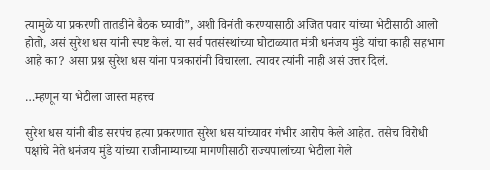त्यामुळे या प्रकरणी तातडीने बैठक घ्यावी”, अशी विनंती करण्यासाठी अजित पवार यांच्या भेटीसाठी आलो होतो, असं सुरेश धस यांनी स्पष्ट केलं. या सर्व पतसंस्थांच्या घोटाळ्यात मंत्री धनंजय मुंडे यांचा काही सहभाग आहे का? असा प्रश्न सुरेश धस यांना पत्रकारांनी विचारला. त्यावर त्यांनी नाही असं उत्तर दिलं.

…म्हणून या भेटीला जास्त महत्त्व

सुरेश धस यांनी बीड सरपंच हत्या प्रकरणात सुरेश धस यांच्यावर गंभीर आरोप केले आहेत. तसेच विरोधी पक्षांचे नेते धनंजय मुंडे यांच्या राजीनाम्याच्या मागणीसाठी राज्यपालांच्या भेटीला गेले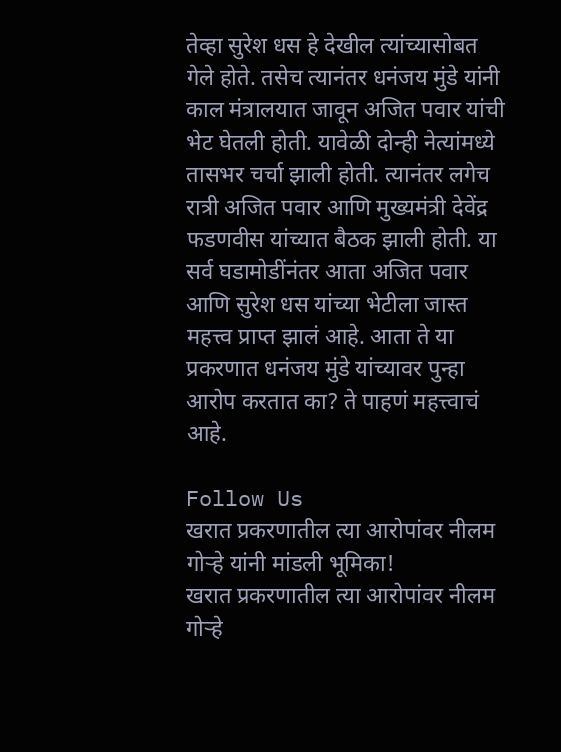तेव्हा सुरेश धस हे देखील त्यांच्यासोबत गेले होते. तसेच त्यानंतर धनंजय मुंडे यांनी काल मंत्रालयात जावून अजित पवार यांची भेट घेतली होती. यावेळी दोन्ही नेत्यांमध्ये तासभर चर्चा झाली होती. त्यानंतर लगेच रात्री अजित पवार आणि मुख्यमंत्री देवेंद्र फडणवीस यांच्यात बैठक झाली होती. या सर्व घडामोडींनंतर आता अजित पवार आणि सुरेश धस यांच्या भेटीला जास्त महत्त्व प्राप्त झालं आहे. आता ते या प्रकरणात धनंजय मुंडे यांच्यावर पुन्हा आरोप करतात का? ते पाहणं महत्त्वाचं आहे.

Follow Us
खरात प्रकरणातील त्या आरोपांवर नीलम गोऱ्हे यांनी मांडली भूमिका!
खरात प्रकरणातील त्या आरोपांवर नीलम गोऱ्हे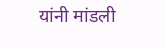यांनी मांडली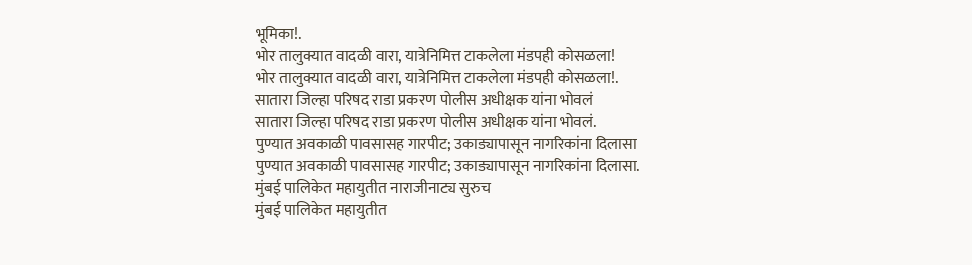भूमिका!.
भोर तालुक्यात वादळी वारा, यात्रेनिमित्त टाकलेला मंडपही कोसळला!
भोर तालुक्यात वादळी वारा, यात्रेनिमित्त टाकलेला मंडपही कोसळला!.
सातारा जिल्हा परिषद राडा प्रकरण पोलीस अधीक्षक यांना भोवलं
सातारा जिल्हा परिषद राडा प्रकरण पोलीस अधीक्षक यांना भोवलं.
पुण्यात अवकाळी पावसासह गारपीट; उकाड्यापासून नागरिकांना दिलासा
पुण्यात अवकाळी पावसासह गारपीट; उकाड्यापासून नागरिकांना दिलासा.
मुंबई पालिकेत महायुतीत नाराजीनाट्य सुरुच
मुंबई पालिकेत महायुतीत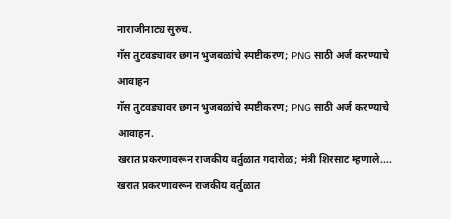नाराजीनाट्य सुरुच.
गॅस तुटवड्यावर छगन भुजबळांचे स्पष्टीकरण; PNG साठी अर्ज करण्याचे आवाहन
गॅस तुटवड्यावर छगन भुजबळांचे स्पष्टीकरण; PNG साठी अर्ज करण्याचे आवाहन.
खरात प्रकरणावरून राजकीय वर्तुळात गदारोळ; मंत्री शिरसाट म्हणाले....
खरात प्रकरणावरून राजकीय वर्तुळात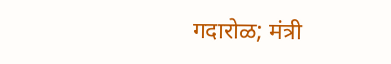गदारोळ; मंत्री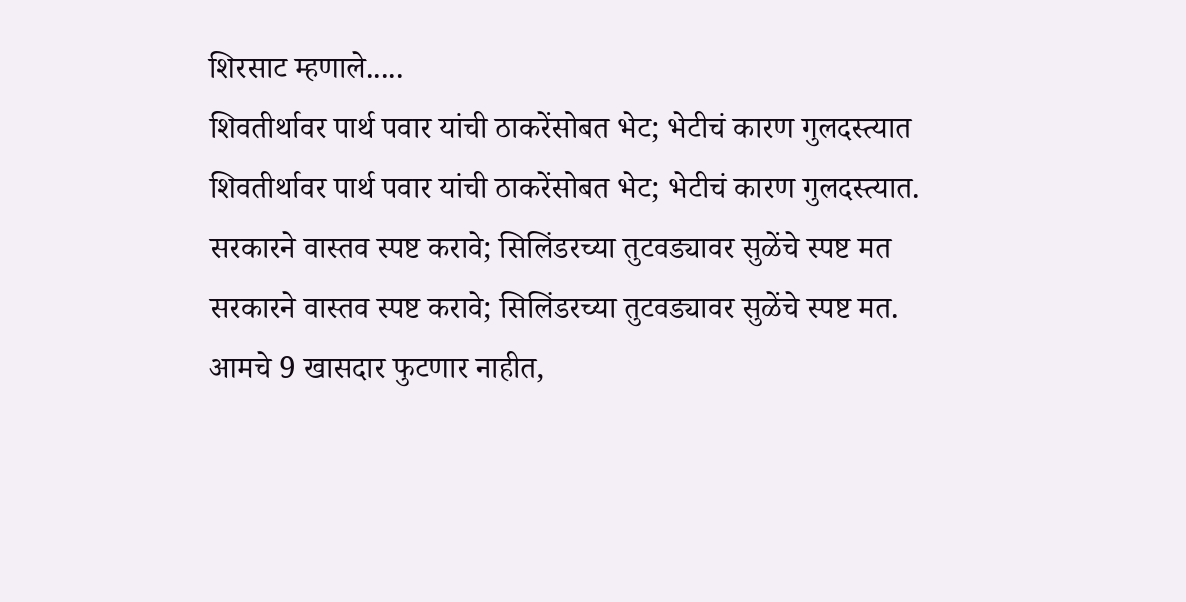शिरसाट म्हणाले.....
शिवतीर्थावर पार्थ पवार यांची ठाकरेंसोबत भेट; भेटीचं कारण गुलदस्त्यात
शिवतीर्थावर पार्थ पवार यांची ठाकरेंसोबत भेट; भेटीचं कारण गुलदस्त्यात.
सरकारने वास्तव स्पष्ट करावे; सिलिंडरच्या तुटवड्यावर सुळेंचे स्पष्ट मत
सरकारने वास्तव स्पष्ट करावे; सिलिंडरच्या तुटवड्यावर सुळेंचे स्पष्ट मत.
आमचे 9 खासदार फुटणार नाहीत,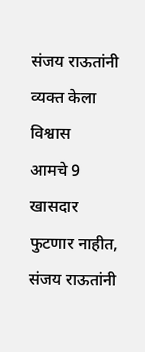संजय राऊतांनी व्यक्त केला विश्वास
आमचे 9 खासदार फुटणार नाहीत, संजय राऊतांनी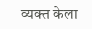व्यक्त केला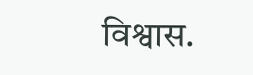विश्वास.